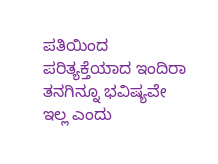ಪತಿಯಿಂದ ಪರಿತ್ಯಕ್ತೆಯಾದ ಇಂದಿರಾ ತನಗಿನ್ನೂ ಭವಿಷ್ಯವೇ ಇಲ್ಲ ಎಂದು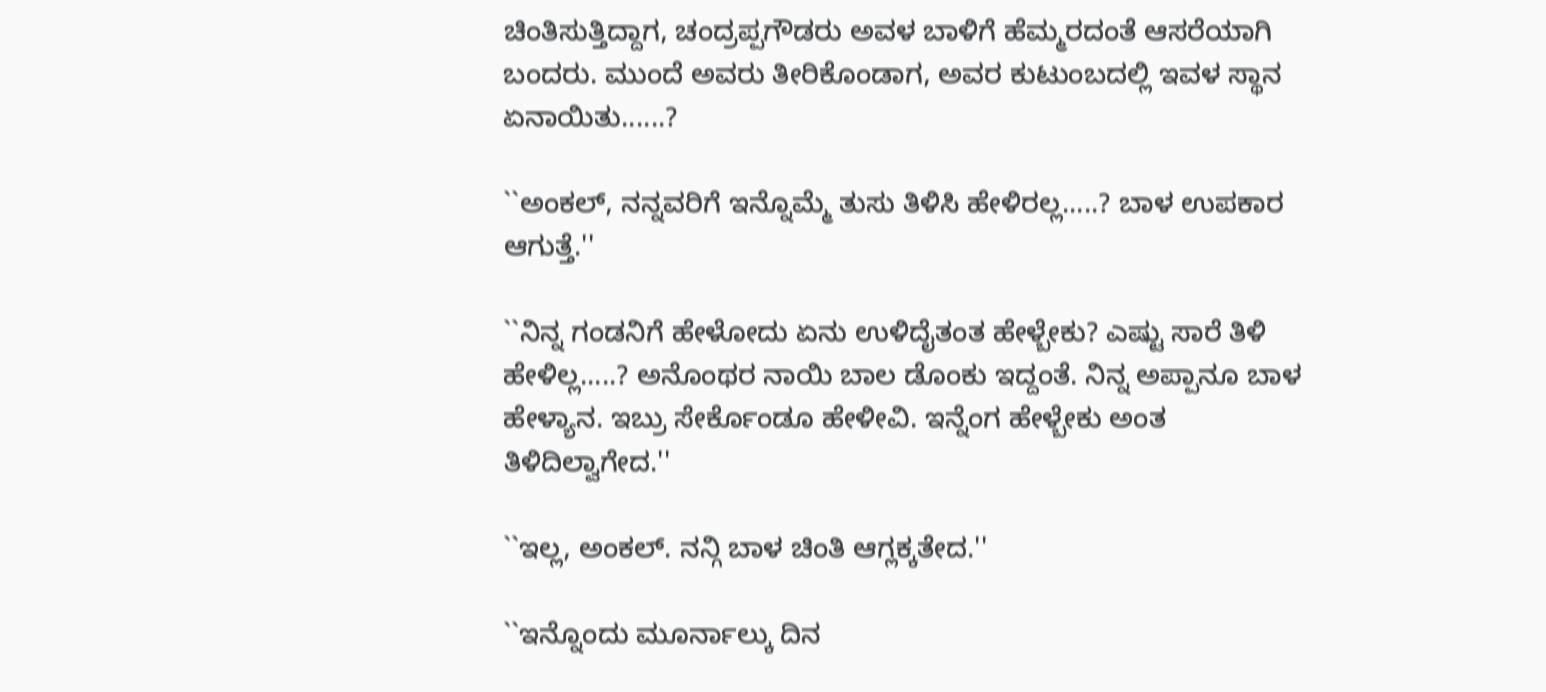ಚಿಂತಿಸುತ್ತಿದ್ದಾಗ, ಚಂದ್ರಪ್ಪಗೌಡರು ಅವಳ ಬಾಳಿಗೆ ಹೆಮ್ಮರದಂತೆ ಆಸರೆಯಾಗಿ ಬಂದರು. ಮುಂದೆ ಅವರು ತೀರಿಕೊಂಡಾಗ, ಅವರ ಕುಟುಂಬದಲ್ಲಿ ಇವಳ ಸ್ಥಾನ ಏನಾಯಿತು......?

``ಅಂಕಲ್, ನನ್ನವರಿಗೆ ಇನ್ನೊಮ್ಮೆ ತುಸು ತಿಳಿಸಿ ಹೇಳಿರಲ್ಲ.....? ಬಾಳ ಉಪಕಾರ ಆಗುತ್ತೆ.''

``ನಿನ್ನ ಗಂಡನಿಗೆ ಹೇಳೋದು ಏನು ಉಳಿದೈತಂತ ಹೇಳ್ಬೇಕು? ಎಷ್ಟು ಸಾರೆ ತಿಳಿ ಹೇಳಿಲ್ಲ.....? ಅನೊಂಥರ ನಾಯಿ ಬಾಲ ಡೊಂಕು ಇದ್ದಂತೆ. ನಿನ್ನ ಅಪ್ಪಾನೂ ಬಾಳ ಹೇಳ್ಯಾನ. ಇಬ್ರು ಸೇರ್ಕೊಂಡೂ ಹೇಳೀವಿ. ಇನ್ನೆಂಗ ಹೇಳ್ಬೇಕು ಅಂತ ತಿಳಿದಿಲ್ವಾಗೇದ.''

``ಇಲ್ಲ, ಅಂಕಲ್. ನನ್ಗಿ ಬಾಳ ಚಿಂತಿ ಆಗ್ಲಕ್ಕತೇದ.''

``ಇನ್ನೊಂದು ಮೂರ್ನಾಲ್ಕು ದಿನ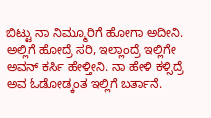ಬಿಟ್ಟು ನಾ ನಿಮ್ಮೂರಿಗೆ ಹೋಗಾ ಅದೀನಿ. ಅಲ್ಲಿಗೆ ಹೋದ್ರೆ ಸರಿ, ಇಲ್ಲಾಂದ್ರೆ ಇಲ್ಲಿಗೇ ಅವನ್ ಕರ್ಸಿ ಹೇಳ್ತೀನಿ. ನಾ ಹೇಳಿ ಕಳ್ಸಿದ್ರೆ ಅವ ಓಡೋಡ್ಕಂತ ಇಲ್ಲಿಗೆ ಬರ್ತಾನೆ.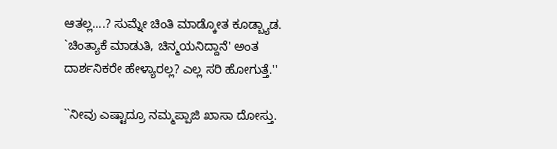ಆತಲ್ಲ....? ಸುಮ್ನೇ ಚಿಂತಿ ಮಾಡ್ಕೋತ ಕೂಡ್ಬ್ಯಾಡ. `ಚಿಂತ್ಯಾಕೆ ಮಾಡುತಿ, ಚಿನ್ಮಯನಿದ್ದಾನೆ' ಅಂತ ದಾರ್ಶನಿಕರೇ ಹೇಳ್ಯಾರಲ್ಲ? ಎಲ್ಲ ಸರಿ ಹೋಗುತ್ತೆ.''

``ನೀವು ಎಷ್ಟಾದ್ರೂ ನಮ್ಮಪ್ಪಾಜಿ ಖಾಸಾ ದೋಸ್ತು.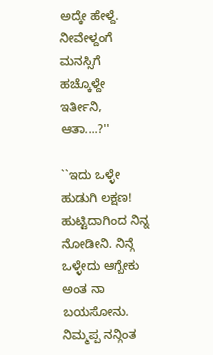ಅದ್ಕೇ ಹೇಳ್ದೆ.  ನೀವೇಳ್ದಂಗೆ ಮನಸ್ಸಿಗೆ ಹಚ್ಕೊಳ್ದೇ ಇರ್ತೀನಿ, ಆತಾ....?''

``ಇದು ಒಳ್ಳೇ ಹುಡುಗಿ ಲಕ್ಷಣ! ಹುಟ್ಟಿದಾಗಿಂದ ನಿನ್ನ ನೋಡೀನಿ. ನಿನ್ಗೆ ಒಳ್ಳೇದು ಆಗ್ಬೇಕು ಅಂತ ನಾ ಬಯಸೋನು. ನಿಮ್ಮಪ್ಪ ನನ್ಗಿಂತ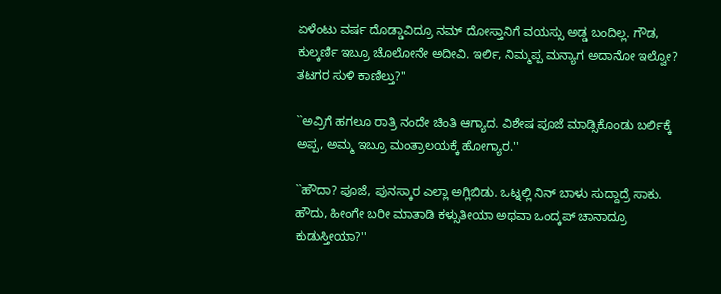ಏಳೆಂಟು ವರ್ಷ ದೊಡ್ಡಾವಿದ್ರೂ ನಮ್ ದೋಸ್ತಾನಿಗೆ ವಯಸ್ಸು ಅಡ್ಡ ಬಂದಿಲ್ಲ. ಗೌಡ, ಕುಲ್ಕರ್ಣಿ ಇಬ್ರೂ ಚೊಲೋನೇ ಅದೀವಿ. ಇರ್ಲಿ, ನಿಮ್ಮಪ್ಪ ಮನ್ಯಾಗ ಅದಾನೋ ಇಲ್ವೋ? ತಟಗರ ಸುಳಿ ಕಾಣಿಲ್ತು?''

``ಅವ್ರಿಗೆ ಹಗಲೂ ರಾತ್ರಿ ನಂದೇ ಚಿಂತಿ ಆಗ್ಯಾದ. ವಿಶೇಷ ಪೂಜೆ ಮಾಡ್ಸಿಕೊಂಡು ಬರ್ಲಿಕ್ಕೆ ಅಪ್ಪ, ಅಮ್ಮ ಇಬ್ರೂ ಮಂತ್ರಾಲಯಕ್ಕೆ ಹೋಗ್ಯಾರ.''

``ಹೌದಾ? ಪೂಜೆ, ಪುನಸ್ಕಾರ ಎಲ್ಲಾ ಅಗ್ಲಿಬಿಡು. ಒಟ್ನಲ್ಲಿ ನಿನ್‌ ಬಾಳು ಸುದ್ದಾದ್ರೆ ಸಾಕು. ಹೌದು, ಹೀಂಗೇ ಬರೀ ಮಾತಾಡಿ ಕಳ್ಸುತೀಯಾ ಅಥವಾ ಒಂದ್ಕಪ್‌ ಚಾನಾದ್ರೂ ಕುಡುಸ್ತೀಯಾ?''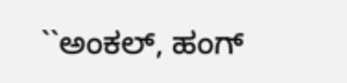``ಅಂಕಲ್, ಹಂಗ್‌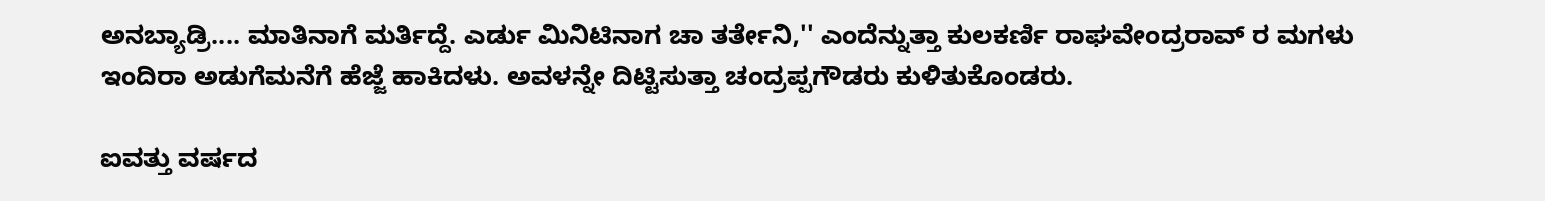ಅನಬ್ಯಾಡ್ರಿ.... ಮಾತಿನಾಗೆ ಮರ್ತಿದ್ದೆ. ಎರ್ಡು ಮಿನಿಟಿನಾಗ ಚಾ ತರ್ತೇನಿ,'' ಎಂದೆನ್ನುತ್ತಾ ಕುಲಕರ್ಣಿ ರಾಘವೇಂದ್ರರಾವ್ ‌ರ ಮಗಳು ಇಂದಿರಾ ಅಡುಗೆಮನೆಗೆ ಹೆಜ್ಜೆ ಹಾಕಿದಳು. ಅವಳನ್ನೇ ದಿಟ್ಟಿಸುತ್ತಾ ಚಂದ್ರಪ್ಪಗೌಡರು ಕುಳಿತುಕೊಂಡರು.

ಐವತ್ತು ವರ್ಷದ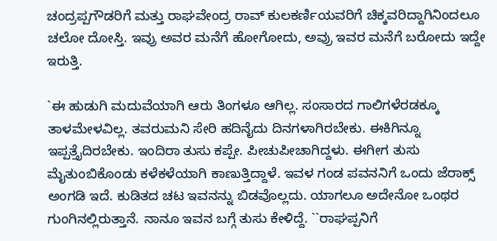ಚಂದ್ರಪ್ಪಗೌಡರಿಗೆ ಮತ್ತು ರಾಘವೇಂದ್ರ ರಾವ್ ಕುಲಕರ್ಣಿಯವರಿಗೆ ಚಿಕ್ಕವರಿದ್ದಾಗಿನಿಂದಲೂ ಚಲೋ ದೋಸ್ತಿ. ಇವ್ರು ಅವರ ಮನೆಗೆ ಹೋಗೋದು, ಅವ್ರು ಇವರ ಮನೆಗೆ ಬರೋದು ಇದ್ದೇ ಇರುತ್ತಿ.

`ಈ ಹುಡುಗಿ ಮದುವೆಯಾಗಿ ಆರು ತಿಂಗಳೂ ಆಗಿಲ್ಲ. ಸಂಸಾರದ ಗಾಲಿಗಳೆರಡಕ್ಕೂ ತಾಳಮೇಳವಿಲ್ಲ. ತವರುಮನಿ ಸೇರಿ ಹದಿನೈದು ದಿನಗಳಾಗಿರಬೇಕು. ಈಕಿಗಿನ್ನೂ ಇಪ್ಪತ್ತೈದಿರಬೇಕು. ಇಂದಿರಾ ತುಸು ಕಪ್ಪೇ. ಪೀಚುಪೀಚಾಗಿದ್ದಳು. ಈಗೀಗ ತುಸು ಮೈತುಂಬಿಕೊಂಡು ಕಳೆಕಳೆಯಾಗಿ ಕಾಣುತ್ತಿದ್ದಾಳೆ. ಇವಳ ಗಂಡ ಪವನನಿಗೆ ಒಂದು ಜೆರಾಕ್ಸ್ ಅಂಗಡಿ ಇದೆ. ಕುಡಿತದ ಚಟ ಇವನನ್ನು ಬಿಡವೊಲ್ಲದು. ಯಾಗಲೂ ಅದೇನೋ ಒಂಥರ ಗುಂಗಿನಲ್ಲಿರುತ್ತಾನೆ. ನಾನೂ ಇವನ ಬಗ್ಗೆ ತುಸು ಕೇಳಿದ್ದೆ. ``ರಾಘಪ್ಪನಿಗೆ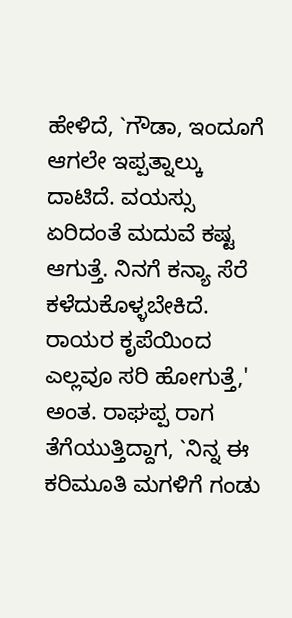ಹೇಳಿದೆ, `ಗೌಡಾ, ಇಂದೂಗೆ ಆಗಲೇ ಇಪ್ಪತ್ನಾಲ್ಕು ದಾಟಿದೆ. ವಯಸ್ಸು ಏರಿದಂತೆ ಮದುವೆ ಕಷ್ಟ ಆಗುತ್ತೆ. ನಿನಗೆ ಕನ್ಯಾ ಸೆರೆ ಕಳೆದುಕೊಳ್ಳಬೇಕಿದೆ. ರಾಯರ ಕೃಪೆಯಿಂದ ಎಲ್ಲವೂ ಸರಿ ಹೋಗುತ್ತೆ,' ಅಂತ. ರಾಘಪ್ಪ ರಾಗ ತೆಗೆಯುತ್ತಿದ್ದಾಗ, `ನಿನ್ನ ಈ ಕರಿಮೂತಿ ಮಗಳಿಗೆ ಗಂಡು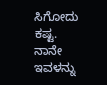ಸಿಗೋದು ಕಷ್ಟ. ನಾನೇ ಇವಳನ್ನು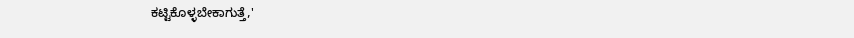ಕಟ್ಟಿಕೊಳ್ಳಬೇಕಾಗುತ್ತೆ,'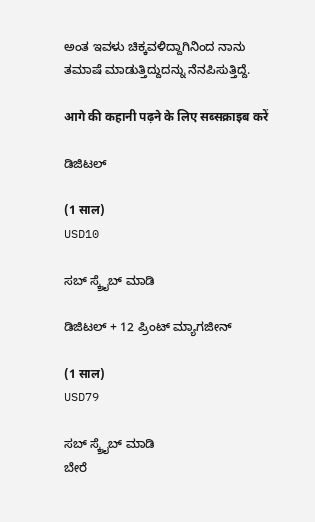ಅಂತ ಇವಳು ಚಿಕ್ಕವಳಿದ್ದಾಗಿನಿಂದ ನಾನು ತಮಾಷೆ ಮಾಡುತ್ತಿದ್ದುದನ್ನು ನೆನಪಿಸುತ್ತಿದ್ದೆ.

आगे की कहानी पढ़ने के लिए सब्सक्राइब करें

ಡಿಜಿಟಲ್

(1 साल)
USD10

ಸಬ್ ಸ್ಕ್ರೈಬ್ ಮಾಡಿ

ಡಿಜಿಟಲ್ + 12 ಪ್ರಿಂಟ್ ಮ್ಯಾಗಜೀನ್

(1 साल)
USD79

ಸಬ್ ಸ್ಕ್ರೈಬ್ ಮಾಡಿ
ಬೇರೆ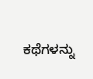ಕಥೆಗಳನ್ನು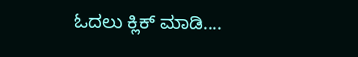ಓದಲು ಕ್ಲಿಕ್ ಮಾಡಿ....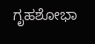ಗೃಹಶೋಭಾ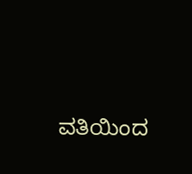ವತಿಯಿಂದ